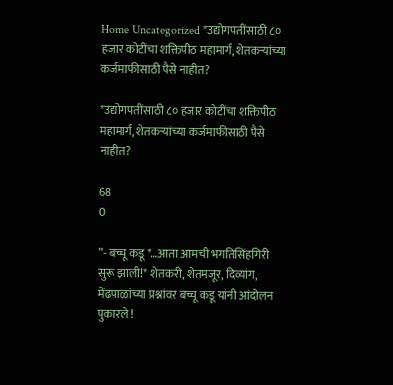Home Uncategorized *उद्योगपतींसाठी ८० हजार कोटींचा शक्तिपीठ महामार्ग, शेतकऱ्यांच्या कर्जमाफीसाठी पैसे नाहीत?

*उद्योगपतींसाठी ८० हजार कोटींचा शक्तिपीठ महामार्ग, शेतकऱ्यांच्या कर्जमाफीसाठी पैसे नाहीत?

68
0

”- बच्चू कडू *…आता आमची भगतिसिंहगिरी सुरू झाली!* शेतकरी, शेतमजूर, दिव्यांग, मेंढपाळांच्या प्रश्नांवर बच्चू कडू यांनी आंदोलन पुकारले !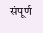संपूर्ण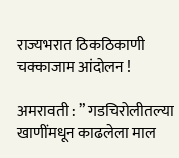राज्यभरात ठिकठिकाणी चक्काजाम आंदोलन !

अमरावती : ” गडचिरोलीतल्या खाणींमधून काढलेला माल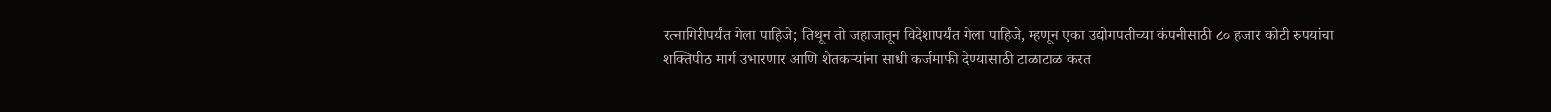रत्नागिरीपर्यंत गेला पाहिजे; तिथून तो जहाजातून विदेशापर्यंत गेला पाहिजे, म्हणून एका उद्योगपतीच्या कंपनीसाठी ८० हजार कोटी रुपयांचा शक्तिपीठ मार्ग उभारणार आणि शेतकऱ्यांना साधी कर्जमाफी देण्यासाठी टाळाटाळ करत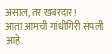असाल, तर खबरदार!
आता आमची गांधीगिरी संपली आहे.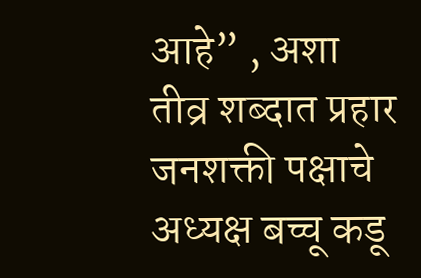आहे” , अशा तीव्र शब्दात प्रहार जनशक्ती पक्षाचे अध्यक्ष बच्चू कडू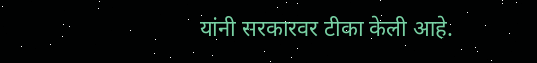यांनी सरकारवर टीका केली आहे.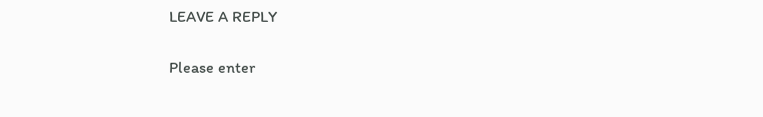LEAVE A REPLY

Please enter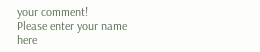your comment!
Please enter your name here